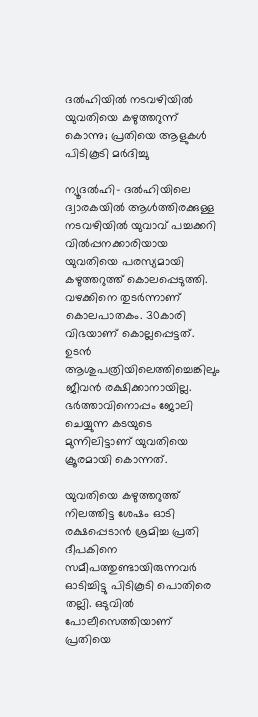ദല്‍ഹിയില്‍ നടവഴിയിൽ യുവതിയെ കഴുത്തറുന്ന് കൊന്നു; പ്രതിയെ ആളുകള്‍ പിടികൂടി മര്‍ദിച്ചു

ന്യൂദല്‍ഹി- ദല്‍ഹിയിലെ ദ്വാരകയില്‍ ആള്‍ത്തിരക്കുള്ള നടവഴിയിൽ യുവാവ് പച്ചക്കറി വില്‍പ്പനക്കാരിയായ യുവതിയെ പരസ്യമായി കഴുത്തറുത്ത് കൊലപ്പെടുത്തി. വഴക്കിനെ തുടര്‍ന്നാണ് കൊലപാതകം. 30കാരി വിഭയാണ് കൊല്ലപ്പെട്ടത്. ഉടന്‍ ആശുപത്രിയിലെത്തിച്ചെങ്കിലും ജീവന്‍ രക്ഷിക്കാനായില്ല. ഭര്‍ത്താവിനൊപ്പം ജോലി ചെയ്യുന്ന കടയുടെ മുന്നിലിട്ടാണ് യുവതിയെ ക്രൂരമായി കൊന്നത്.

യുവതിയെ കഴുത്തറുത്ത് നിലത്തിട്ട ശേഷം ഓടി രക്ഷപ്പെടാന്‍ ശ്രമിച്ച പ്രതി ദീപകിനെ സമീപത്തുണ്ടായിരുന്നവര്‍ ഓടിച്ചിട്ടു പിടികൂടി പൊതിരെ തല്ലി. ഒടുവില്‍ പോലീസെത്തിയാണ് പ്രതിയെ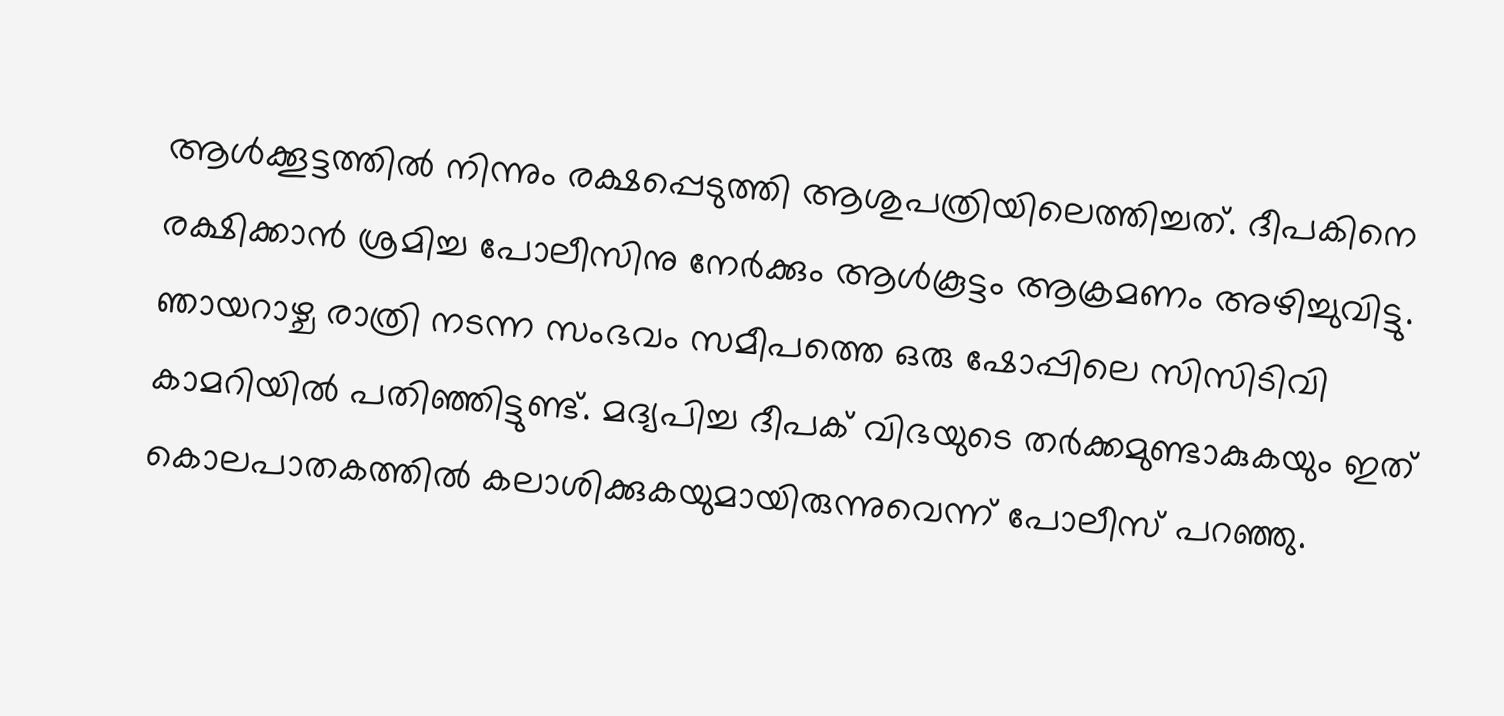ആള്‍ക്കൂട്ടത്തില്‍ നിന്നും രക്ഷപ്പെടുത്തി ആശുപത്രിയിലെത്തിച്ചത്. ദീപകിനെ രക്ഷിക്കാന്‍ ശ്രമിച്ച പോലീസിനു നേര്‍ക്കും ആള്‍കൂട്ടം ആക്രമണം അഴിച്ചുവിട്ടു. ഞായറാഴ്ച രാത്രി നടന്ന സംഭവം സമീപത്തെ ഒരു ഷോപ്പിലെ സിസിടിവി കാമറിയില്‍ പതിഞ്ഞിട്ടുണ്ട്. മദ്യപിച്ച ദീപക് വിഭയുടെ തര്‍ക്കമുണ്ടാകുകയും ഇത് കൊലപാതകത്തില്‍ കലാശിക്കുകയുമായിരുന്നുവെന്ന് പോലീസ് പറഞ്ഞു.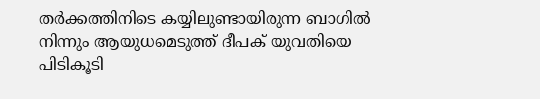തര്‍ക്കത്തിനിടെ കയ്യിലുണ്ടായിരുന്ന ബാഗില്‍ നിന്നും ആയുധമെടുത്ത് ദീപക് യുവതിയെ പിടികൂടി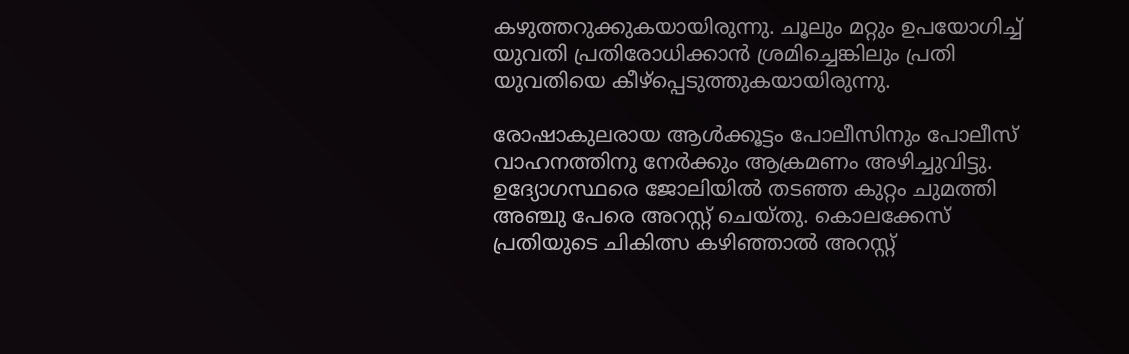കഴുത്തറുക്കുകയായിരുന്നു. ചൂലും മറ്റും ഉപയോഗിച്ച് യുവതി പ്രതിരോധിക്കാന്‍ ശ്രമിച്ചെങ്കിലും പ്രതി യുവതിയെ കീഴ്‌പ്പെടുത്തുകയായിരുന്നു.

രോഷാകുലരായ ആള്‍ക്കൂട്ടം പോലീസിനും പോലീസ് വാഹനത്തിനു നേര്‍ക്കും ആക്രമണം അഴിച്ചുവിട്ടു. ഉദ്യോഗസ്ഥരെ ജോലിയില്‍ തടഞ്ഞ കുറ്റം ചുമത്തി അഞ്ചു പേരെ അറസ്റ്റ് ചെയ്തു. കൊലക്കേസ് പ്രതിയുടെ ചികിത്സ കഴിഞ്ഞാല്‍ അറസ്റ്റ്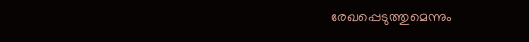രേഖപ്പെടുത്തുമെന്നും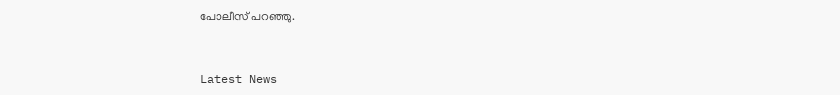പോലീസ് പറഞ്ഞു.


Latest News